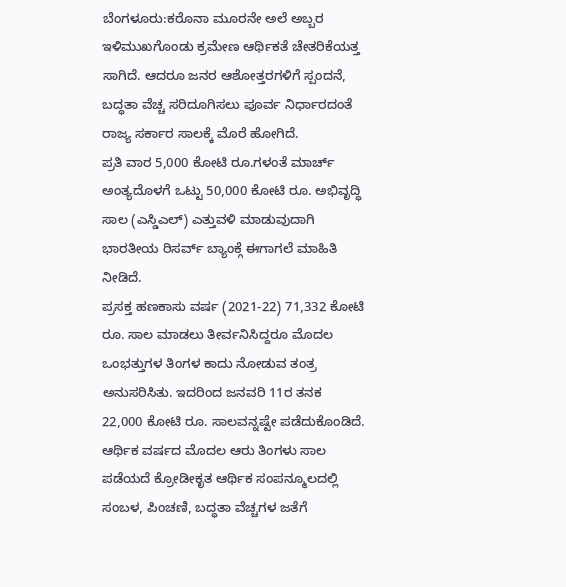ಬೆಂಗಳೂರು:ಕರೊನಾ ಮೂರನೇ ಅಲೆ ಅಬ್ಬರ ಇಳಿಮುಖಗೊಂಡು ಕ್ರಮೇಣ ಆರ್ಥಿಕತೆ ಚೇತರಿಕೆಯತ್ತ ಸಾಗಿದೆ. ಆದರೂ ಜನರ ಆಶೋತ್ತರಗಳಿಗೆ ಸ್ಪಂದನೆ, ಬದ್ಧತಾ ವೆಚ್ಚ ಸರಿದೂಗಿಸಲು ಪೂರ್ವ ನಿರ್ಧಾರದಂತೆ ರಾಜ್ಯ ಸರ್ಕಾರ ಸಾಲಕ್ಕೆ ಮೊರೆ ಹೋಗಿದೆ.
ಪ್ರತಿ ವಾರ 5,000 ಕೋಟಿ ರೂ.ಗಳಂತೆ ಮಾರ್ಚ್ ಅಂತ್ಯದೊಳಗೆ ಒಟ್ಟು 50,000 ಕೋಟಿ ರೂ. ಅಭಿವೃದ್ಧಿ ಸಾಲ (ಎಸ್ಡಿಎಲ್) ಎತ್ತುವಳಿ ಮಾಡುವುದಾಗಿ ಭಾರತೀಯ ರಿಸರ್ವ್ ಬ್ಯಾಂಕ್ಗೆ ಈಗಾಗಲೆ ಮಾಹಿತಿ ನೀಡಿದೆ.
ಪ್ರಸಕ್ತ ಹಣಕಾಸು ವರ್ಷ (2021-22) 71,332 ಕೋಟಿ ರೂ. ಸಾಲ ಮಾಡಲು ತೀರ್ವನಿಸಿದ್ದರೂ ಮೊದಲ ಒಂಭತ್ತುಗಳ ತಿಂಗಳ ಕಾದು ನೋಡುವ ತಂತ್ರ ಅನುಸರಿಸಿತು. ಇದರಿಂದ ಜನವರಿ 11ರ ತನಕ 22,000 ಕೋಟಿ ರೂ. ಸಾಲವನ್ನಷ್ಟೇ ಪಡೆದುಕೊಂಡಿದೆ. ಆರ್ಥಿಕ ವರ್ಷದ ಮೊದಲ ಆರು ತಿಂಗಳು ಸಾಲ ಪಡೆಯದೆ ಕ್ರೋಡೀಕೃತ ಆರ್ಥಿಕ ಸಂಪನ್ಮೂಲದಲ್ಲಿ ಸಂಬಳ, ಪಿಂಚಣಿ, ಬದ್ಧತಾ ವೆಚ್ಚಗಳ ಜತೆಗೆ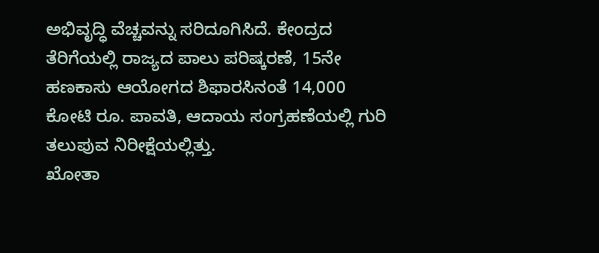ಅಭಿವೃದ್ಧಿ ವೆಚ್ಚವನ್ನು ಸರಿದೂಗಿಸಿದೆ. ಕೇಂದ್ರದ ತೆರಿಗೆಯಲ್ಲಿ ರಾಜ್ಯದ ಪಾಲು ಪರಿಷ್ಕರಣೆ, 15ನೇ ಹಣಕಾಸು ಆಯೋಗದ ಶಿಫಾರಸಿನಂತೆ 14,000 ಕೋಟಿ ರೂ. ಪಾವತಿ, ಆದಾಯ ಸಂಗ್ರಹಣೆಯಲ್ಲಿ ಗುರಿ ತಲುಪುವ ನಿರೀಕ್ಷೆಯಲ್ಲಿತ್ತು.
ಖೋತಾ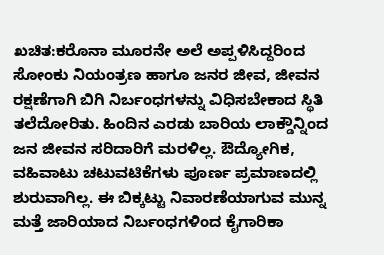ಖಚಿತ:ಕರೊನಾ ಮೂರನೇ ಅಲೆ ಅಪ್ಪಳಿಸಿದ್ದರಿಂದ ಸೋಂಕು ನಿಯಂತ್ರಣ ಹಾಗೂ ಜನರ ಜೀವ, ಜೀವನ ರಕ್ಷಣೆಗಾಗಿ ಬಿಗಿ ನಿರ್ಬಂಧಗಳನ್ನು ವಿಧಿಸಬೇಕಾದ ಸ್ಥಿತಿ ತಲೆದೋರಿತು. ಹಿಂದಿನ ಎರಡು ಬಾರಿಯ ಲಾಕ್ಡೌನ್ನಿಂದ ಜನ ಜೀವನ ಸರಿದಾರಿಗೆ ಮರಳಿಲ್ಲ. ಔದ್ಯೋಗಿಕ, ವಹಿವಾಟು ಚಟುವಟಿಕೆಗಳು ಪೂರ್ಣ ಪ್ರಮಾಣದಲ್ಲಿ ಶುರುವಾಗಿಲ್ಲ. ಈ ಬಿಕ್ಕಟ್ಟು ನಿವಾರಣೆಯಾಗುವ ಮುನ್ನ ಮತ್ತೆ ಜಾರಿಯಾದ ನಿರ್ಬಂಧಗಳಿಂದ ಕೈಗಾರಿಕಾ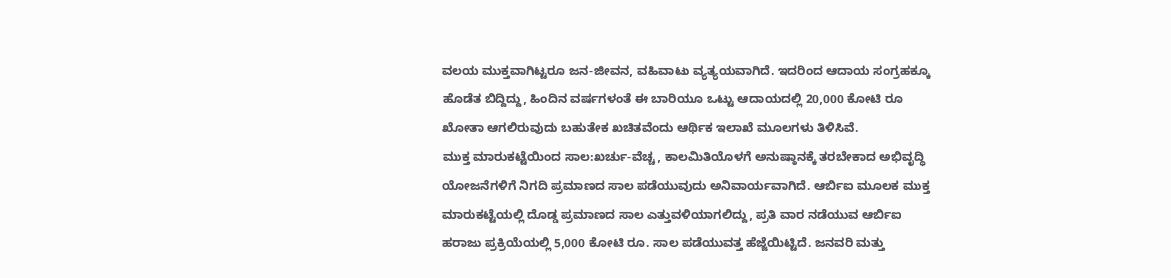ವಲಯ ಮುಕ್ತವಾಗಿಟ್ಟರೂ ಜನ-ಜೀವನ, ವಹಿವಾಟು ವ್ಯತ್ಯಯವಾಗಿದೆ. ಇದರಿಂದ ಆದಾಯ ಸಂಗ್ರಹಕ್ಕೂ ಹೊಡೆತ ಬಿದ್ದಿದ್ದು, ಹಿಂದಿನ ವರ್ಷಗಳಂತೆ ಈ ಬಾರಿಯೂ ಒಟ್ಟು ಆದಾಯದಲ್ಲಿ 20,000 ಕೋಟಿ ರೂ ಖೋತಾ ಆಗಲಿರುವುದು ಬಹುತೇಕ ಖಚಿತವೆಂದು ಆರ್ಥಿಕ ಇಲಾಖೆ ಮೂಲಗಳು ತಿಳಿಸಿವೆ.
ಮುಕ್ತ ಮಾರುಕಟ್ಟೆಯಿಂದ ಸಾಲ:ಖರ್ಚು-ವೆಚ್ಚ, ಕಾಲಮಿತಿಯೊಳಗೆ ಅನುಷ್ಠಾನಕ್ಕೆ ತರಬೇಕಾದ ಅಭಿವೃದ್ಧಿ ಯೋಜನೆಗಳಿಗೆ ನಿಗದಿ ಪ್ರಮಾಣದ ಸಾಲ ಪಡೆಯುವುದು ಅನಿವಾರ್ಯವಾಗಿದೆ. ಆರ್ಬಿಐ ಮೂಲಕ ಮುಕ್ತ ಮಾರುಕಟ್ಟೆಯಲ್ಲಿ ದೊಡ್ಡ ಪ್ರಮಾಣದ ಸಾಲ ಎತ್ತುವಳಿಯಾಗಲಿದ್ದು, ಪ್ರತಿ ವಾರ ನಡೆಯುವ ಆರ್ಬಿಐ ಹರಾಜು ಪ್ರಕ್ರಿಯೆಯಲ್ಲಿ 5,000 ಕೋಟಿ ರೂ. ಸಾಲ ಪಡೆಯುವತ್ತ ಹೆಜ್ಜೆಯಿಟ್ಟಿದೆ. ಜನವರಿ ಮತ್ತು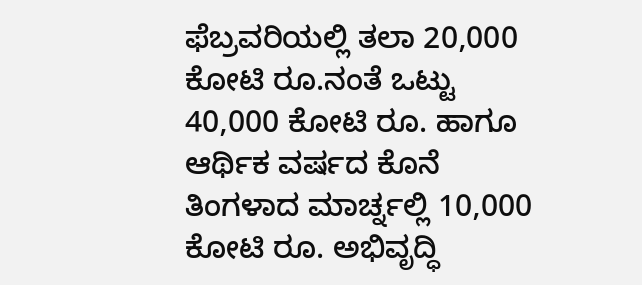ಫೆಬ್ರವರಿಯಲ್ಲಿ ತಲಾ 20,000 ಕೋಟಿ ರೂ.ನಂತೆ ಒಟ್ಟು 40,000 ಕೋಟಿ ರೂ. ಹಾಗೂ ಆರ್ಥಿಕ ವರ್ಷದ ಕೊನೆ ತಿಂಗಳಾದ ಮಾರ್ಚ್ನಲ್ಲಿ 10,000 ಕೋಟಿ ರೂ. ಅಭಿವೃದ್ಧಿ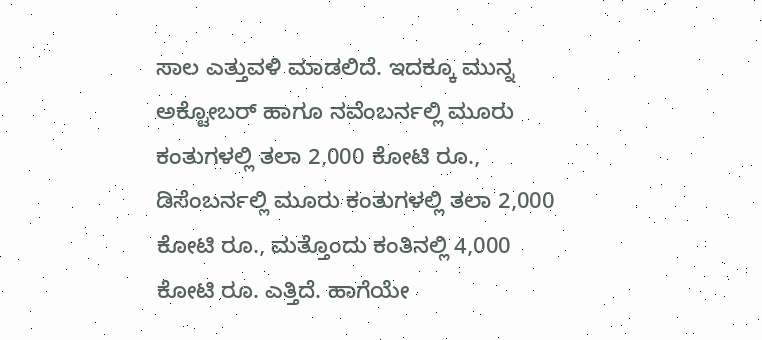ಸಾಲ ಎತ್ತುವಳಿ ಮಾಡಲಿದೆ. ಇದಕ್ಕೂ ಮುನ್ನ ಅಕ್ಟೋಬರ್ ಹಾಗೂ ನವೆಂಬರ್ನಲ್ಲಿ ಮೂರು ಕಂತುಗಳಲ್ಲಿ ತಲಾ 2,000 ಕೋಟಿ ರೂ., ಡಿಸೆಂಬರ್ನಲ್ಲಿ ಮೂರು ಕಂತುಗಳಲ್ಲಿ ತಲಾ 2,000 ಕೋಟಿ ರೂ., ಮತ್ತೊಂದು ಕಂತಿನಲ್ಲಿ 4,000 ಕೋಟಿ ರೂ. ಎತ್ತಿದೆ. ಹಾಗೆಯೇ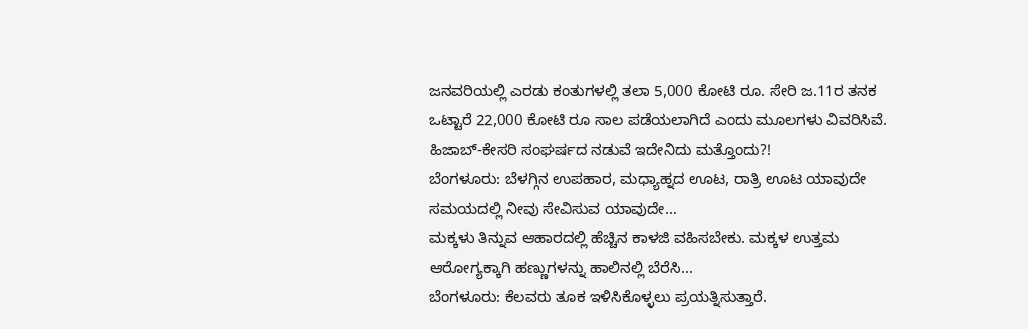ಜನವರಿಯಲ್ಲಿ ಎರಡು ಕಂತುಗಳಲ್ಲಿ ತಲಾ 5,000 ಕೋಟಿ ರೂ. ಸೇರಿ ಜ.11ರ ತನಕ ಒಟ್ಟಾರೆ 22,000 ಕೋಟಿ ರೂ ಸಾಲ ಪಡೆಯಲಾಗಿದೆ ಎಂದು ಮೂಲಗಳು ವಿವರಿಸಿವೆ.
ಹಿಜಾಬ್-ಕೇಸರಿ ಸಂಘರ್ಷದ ನಡುವೆ ಇದೇನಿದು ಮತ್ತೊಂದು?!
ಬೆಂಗಳೂರು: ಬೆಳಗ್ಗಿನ ಉಪಹಾರ, ಮಧ್ಯಾಹ್ನದ ಊಟ, ರಾತ್ರಿ ಊಟ ಯಾವುದೇ ಸಮಯದಲ್ಲಿ ನೀವು ಸೇವಿಸುವ ಯಾವುದೇ…
ಮಕ್ಕಳು ತಿನ್ನುವ ಆಹಾರದಲ್ಲಿ ಹೆಚ್ಚಿನ ಕಾಳಜಿ ವಹಿಸಬೇಕು. ಮಕ್ಕಳ ಉತ್ತಮ ಆರೋಗ್ಯಕ್ಕಾಗಿ ಹಣ್ಣುಗಳನ್ನು ಹಾಲಿನಲ್ಲಿ ಬೆರೆಸಿ…
ಬೆಂಗಳೂರು: ಕೆಲವರು ತೂಕ ಇಳಿಸಿಕೊಳ್ಳಲು ಪ್ರಯತ್ನಿಸುತ್ತಾರೆ.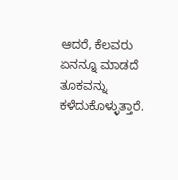ಆದರೆ, ಕೆಲವರು ಏನನ್ನೂ ಮಾಡದೆ ತೂಕವನ್ನು ಕಳೆದುಕೊಳ್ಳುತ್ತಾರೆ.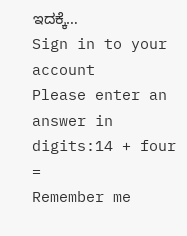ಇದಕ್ಕೆ…
Sign in to your account
Please enter an answer in digits:14 + four =
Remember me